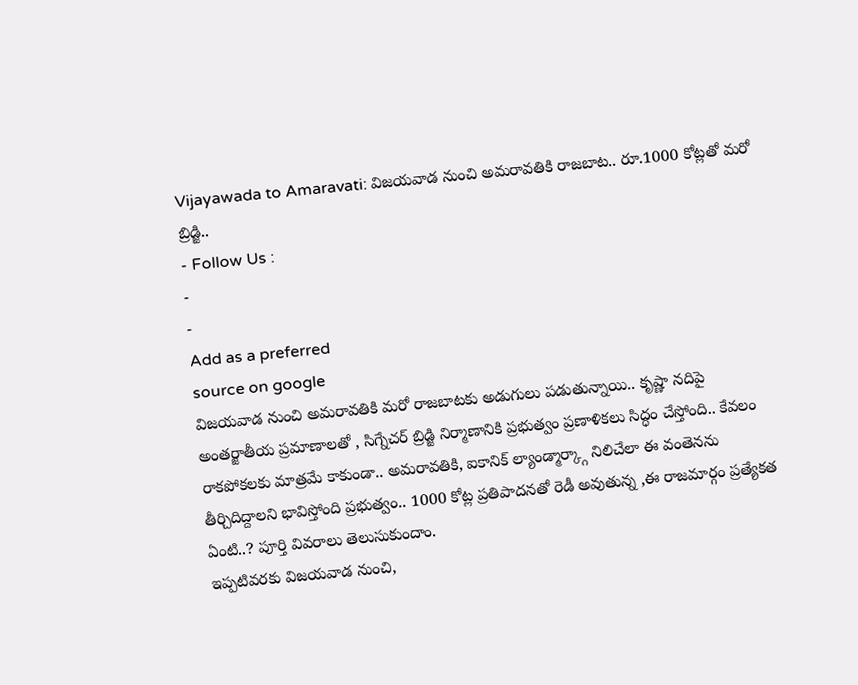Vijayawada to Amaravati: విజయవాడ నుంచి అమరావతికి రాజబాట.. రూ.1000 కోట్లతో మరో బ్రిడ్జి..
- Follow Us :
-
-
Add as a preferred
source on google
విజయవాడ నుంచి అమరావతికి మరో రాజబాటకు అడుగులు పడుతున్నాయి.. కృష్ణా నదిపై అంతర్జాతీయ ప్రమాణాలతో , సిగ్నేచర్ బ్రిడ్జి నిర్మాణానికి ప్రభుత్వం ప్రణాళికలు సిద్ధం చేస్తోంది.. కేవలం రాకపోకలకు మాత్రమే కాకుండా.. అమరావతికి, ఐకానిక్ ల్యాండ్మార్క్గా నిలిచేలా ఈ వంతెనను తీర్చిదిద్దాలని భావిస్తోంది ప్రభుత్వం.. 1000 కోట్ల ప్రతిపాదనతో రెడీ అవుతున్న ,ఈ రాజమార్గం ప్రత్యేకత ఏంటి..? పూర్తి వివరాలు తెలుసుకుందాం.
ఇప్పటివరకు విజయవాడ నుంచి,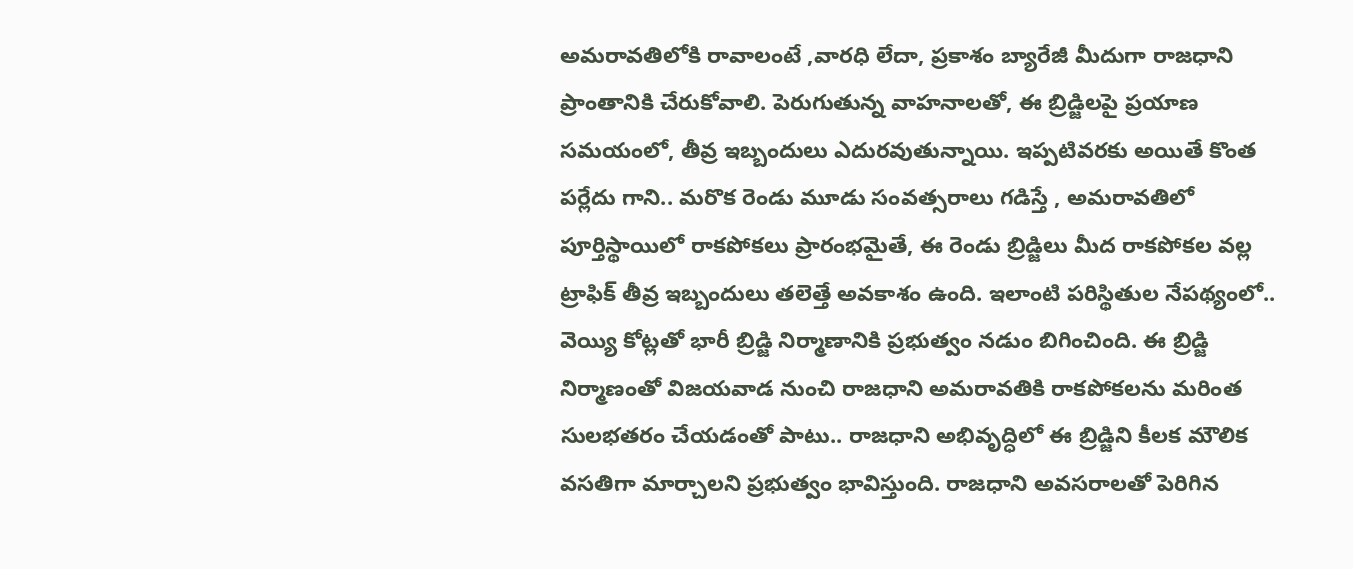అమరావతిలోకి రావాలంటే ,వారధి లేదా, ప్రకాశం బ్యారేజీ మీదుగా రాజధాని ప్రాంతానికి చేరుకోవాలి. పెరుగుతున్న వాహనాలతో, ఈ బ్రిడ్జిలపై ప్రయాణ సమయంలో, తీవ్ర ఇబ్బందులు ఎదురవుతున్నాయి. ఇప్పటివరకు అయితే కొంత పర్లేదు గాని.. మరొక రెండు మూడు సంవత్సరాలు గడిస్తే , అమరావతిలో పూర్తిస్థాయిలో రాకపోకలు ప్రారంభమైతే, ఈ రెండు బ్రిడ్జిలు మీద రాకపోకల వల్ల ట్రాఫిక్ తీవ్ర ఇబ్బందులు తలెత్తే అవకాశం ఉంది. ఇలాంటి పరిస్థితుల నేపథ్యంలో.. వెయ్యి కోట్లతో భారీ బ్రిడ్జి నిర్మాణానికి ప్రభుత్వం నడుం బిగించింది. ఈ బ్రిడ్జి నిర్మాణంతో విజయవాడ నుంచి రాజధాని అమరావతికి రాకపోకలను మరింత సులభతరం చేయడంతో పాటు.. రాజధాని అభివృద్ధిలో ఈ బ్రిడ్జిని కీలక మౌలిక వసతిగా మార్చాలని ప్రభుత్వం భావిస్తుంది. రాజధాని అవసరాలతో పెరిగిన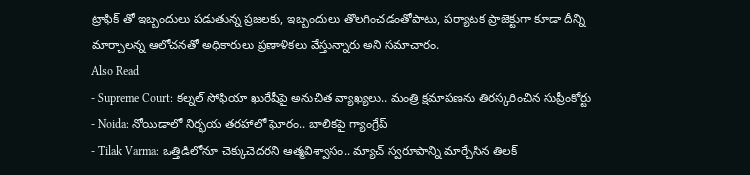ట్రాఫిక్ తో ఇబ్బందులు పడుతున్న ప్రజలకు, ఇబ్బందులు తొలగించడంతోపాటు, పర్యాటక ప్రాజెక్టుగా కూడా దీన్ని మార్చాలన్న ఆలోచనతో అధికారులు ప్రణాళికలు వేస్తున్నారు అని సమాచారం.
Also Read
- Supreme Court: కల్నల్ సోఫియా ఖురేషీపై అనుచిత వ్యాఖ్యలు.. మంత్రి క్షమాపణను తిరస్కరించిన సుప్రీంకోర్టు
- Noida: నోయిడాలో నిర్భయ తరహాలో ఘోరం.. బాలికపై గ్యాంగ్రేప్
- Tilak Varma: ఒత్తిడిలోనూ చెక్కుచెదరని ఆత్మవిశ్వాసం.. మ్యాచ్ స్వరూపాన్ని మార్చేసిన తిలక్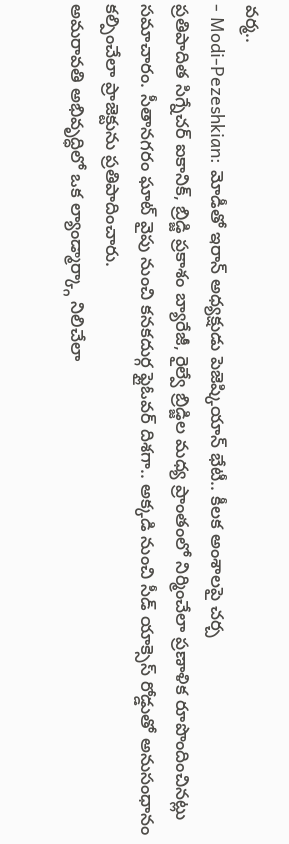వర్మ..
- Modi-Pezeshkian: మోడీతో ఇరాన్ అధ్యక్షుడు పెజెష్కియాన్ భేటీ.. కీలక అంశాలపై చర్చ
ప్రతిపాదిత సిగ్నేచర్ ఐకానిక్, బ్రిడ్జి ప్రకాశం బ్యారేజీ, రైల్వే బ్రిడ్జిల మధ్య ప్రాంతంలో నిర్మించేలా ప్రణాళిక రూపొందించినట్లు సమాచారం. సీతానగరం ఘాట్ వైపు నుంచి కనకదుర్గ ఫ్లైఓవర్ దిశగా.. అక్కడి నుంచి సీడ్ యాక్సెస్ రోడ్డుతో అనుసంధానం కల్పించేలా ప్రాజెక్టును ప్రతిపాదించారు.
అమరావతి అభివృద్ధిలో ఒక ల్యాండ్మార్క్గా నిలిచేలా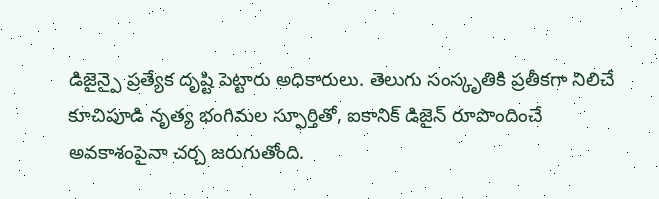డిజైన్పై ప్రత్యేక దృష్టి పెట్టారు అధికారులు. తెలుగు సంస్కృతికి ప్రతీకగా నిలిచే కూచిపూడి నృత్య భంగిమల స్ఫూర్తితో, ఐకానిక్ డిజైన్ రూపొందించే అవకాశంపైనా చర్చ జరుగుతోంది.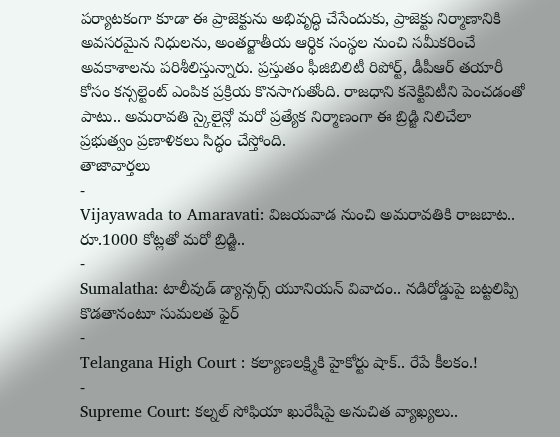పర్యాటకంగా కూడా ఈ ప్రాజెక్టును అభివృద్ధి చేసేందుకు, ప్రాజెక్టు నిర్మాణానికి అవసరమైన నిధులను, అంతర్జాతీయ ఆర్థిక సంస్థల నుంచి సమీకరించే అవకాశాలను పరిశీలిస్తున్నారు. ప్రస్తుతం ఫీజిబిలిటీ రిపోర్ట్, డీపీఆర్ తయారీ కోసం కన్సల్టెంట్ ఎంపిక ప్రక్రియ కొనసాగుతోంది. రాజధాని కనెక్టివిటీని పెంచడంతో పాటు.. అమరావతి స్కైలైన్లో మరో ప్రత్యేక నిర్మాణంగా ఈ బ్రిడ్జి నిలిచేలా ప్రభుత్వం ప్రణాళికలు సిద్ధం చేస్తోంది.
తాజావార్తలు
-
Vijayawada to Amaravati: విజయవాడ నుంచి అమరావతికి రాజబాట.. రూ.1000 కోట్లతో మరో బ్రిడ్జి..
-
Sumalatha: టాలీవుడ్ డ్యాన్సర్స్ యూనియన్ వివాదం.. నడిరోడ్డుపై బట్టలిప్పి కొడతానంటూ సుమలత ఫైర్
-
Telangana High Court : కల్యాణలక్ష్మికి హైకోర్టు షాక్.. రేపే కీలకం.!
-
Supreme Court: కల్నల్ సోఫియా ఖురేషీపై అనుచిత వ్యాఖ్యలు..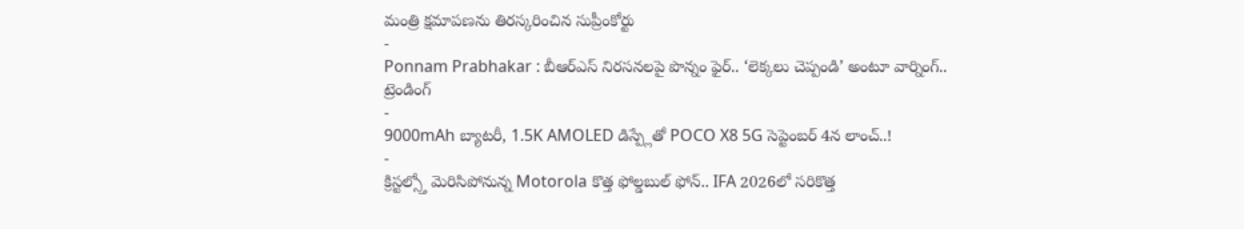మంత్రి క్షమాపణను తిరస్కరించిన సుప్రీంకోర్టు
-
Ponnam Prabhakar : బీఆర్ఎస్ నిరసనలపై పొన్నం ఫైర్.. ‘లెక్కలు చెప్పండి’ అంటూ వార్నింగ్..
ట్రెండింగ్
-
9000mAh బ్యాటరీ, 1.5K AMOLED డిస్ప్లేతో POCO X8 5G సెప్టెంబర్ 4న లాంచ్..!
-
క్రిస్టల్స్తో మెరిసిపోనున్న Motorola కొత్త ఫోల్డబుల్ ఫోన్.. IFA 2026లో సరికొత్త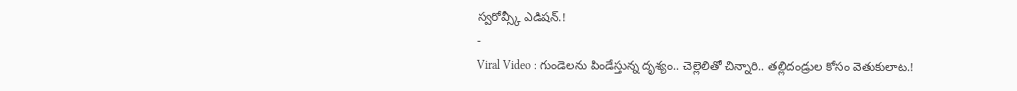స్వరోవ్స్కీ ఎడిషన్.!
-
Viral Video : గుండెలను పిండేస్తున్న దృశ్యం.. చెల్లెలితో చిన్నారి.. తల్లిదండ్రుల కోసం వెతుకులాట.!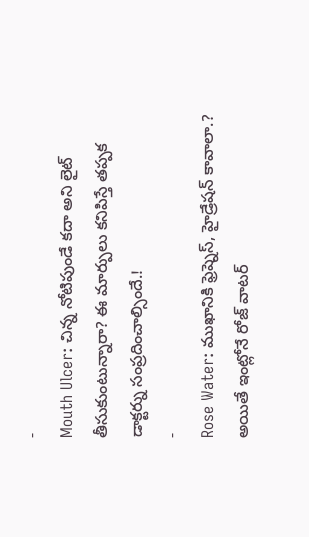-
Mouth Ulcer: చిన్న నోటిపుండే కదా అని లైట్ తీసుకుంటున్నారా? ఈ మార్పులు కనిపిస్తే తప్పక డాక్టర్ను సంప్రదించాల్సిందే.!
-
Rose Water: ముఖానికి ఫ్రెష్నెస్, హైడ్రేషన్ కావాలా.? అయితే ఇంట్లోనే రోజ్ వాటర్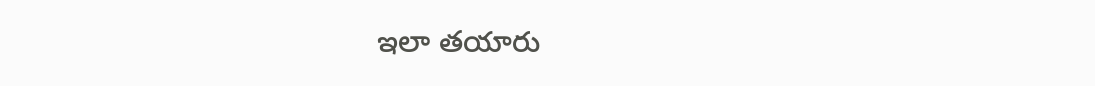ఇలా తయారు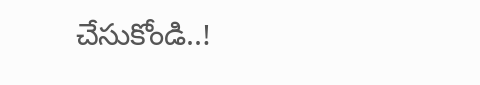చేసుకోండి..!